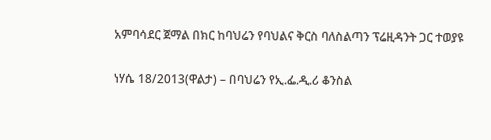አምባሳደር ጀማል በክር ከባህሬን የባህልና ቅርስ ባለስልጣን ፕሬዚዳንት ጋር ተወያዩ

ነሃሴ 18/2013(ዋልታ) – በባህሬን የኢ.ፌ.ዲ.ሪ ቆንስል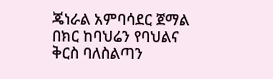ጄነራል አምባሳደር ጀማል በክር ከባህሬን የባህልና ቅርስ ባለስልጣን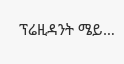ፕሬዚዳንት ሜይ…